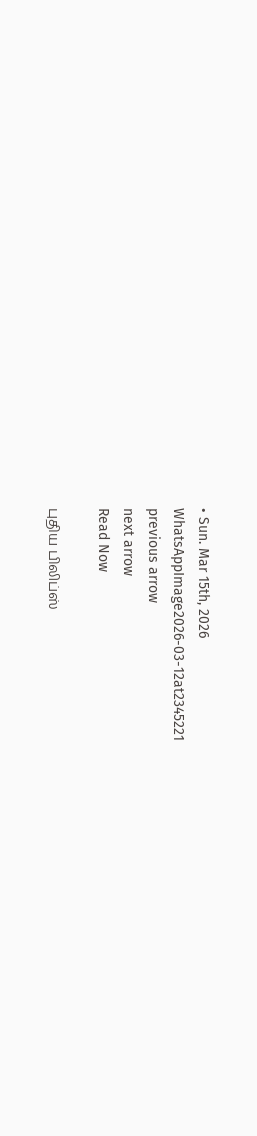• Sun. Mar 15th, 2026
WhatsAppImage2026-03-12at2345221
previous arrow
next arrow
Read Now

புதிய பிலிப்ஸ்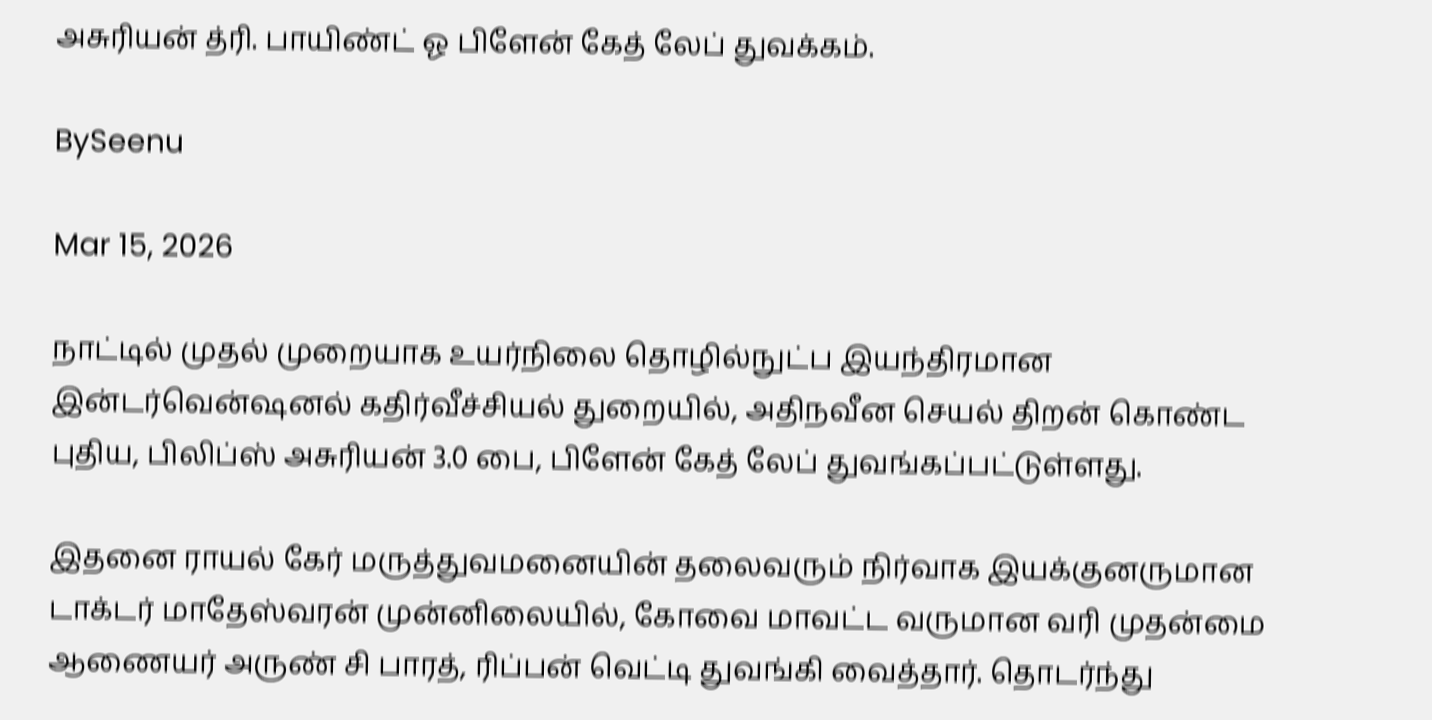அசுரியன் த்ரி. பாயிண்ட் ஓ பிளேன் கேத் லேப் துவக்கம்.

BySeenu

Mar 15, 2026

நாட்டில் முதல் முறையாக உயர்நிலை தொழில்நுட்ப இயந்திரமான இன்டர்வென்ஷனல் கதிர்வீச்சியல் துறையில், அதிநவீன செயல் திறன் கொண்ட புதிய, பிலிப்ஸ் அசுரியன் 3.0 பை, பிளேன் கேத் லேப் துவங்கப்பட்டுள்ளது.

இதனை ராயல் கேர் மருத்துவமனையின் தலைவரும் நிர்வாக இயக்குனருமான டாக்டர் மாதேஸ்வரன் முன்னிலையில், கோவை மாவட்ட வருமான வரி முதன்மை ஆணையர் அருண் சி பாரத், ரிப்பன் வெட்டி துவங்கி வைத்தார். தொடர்ந்து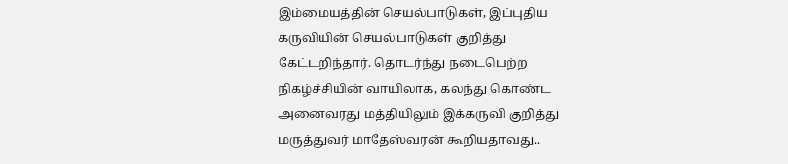இம்மையத்தின் செயல்பாடுகள், இப்புதிய கருவியின் செயல்பாடுகள் குறித்து கேட்டறிந்தார். தொடர்ந்து நடைபெற்ற நிகழ்ச்சியின் வாயிலாக, கலந்து கொண்ட அனைவரது மத்தியிலும் இக்கருவி குறித்து மருத்துவர் மாதேஸ்வரன் கூறியதாவது..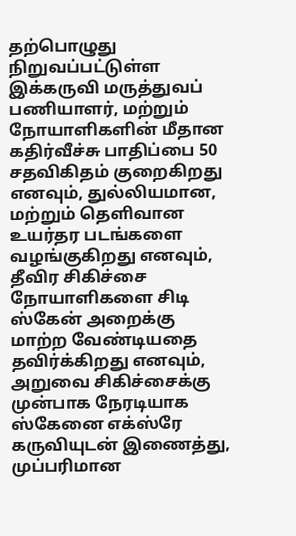தற்பொழுது நிறுவப்பட்டுள்ள இக்கருவி மருத்துவப் பணியாளர், மற்றும் நோயாளிகளின் மீதான கதிர்வீச்சு பாதிப்பை 50 சதவிகிதம் குறைகிறது எனவும், துல்லியமான, மற்றும் தெளிவான உயர்தர படங்களை வழங்குகிறது எனவும், தீவிர சிகிச்சை நோயாளிகளை சிடி ஸ்கேன் அறைக்கு மாற்ற வேண்டியதை தவிர்க்கிறது எனவும், அறுவை சிகிச்சைக்கு முன்பாக நேரடியாக ஸ்கேனை எக்ஸ்ரே கருவியுடன் இணைத்து, முப்பரிமான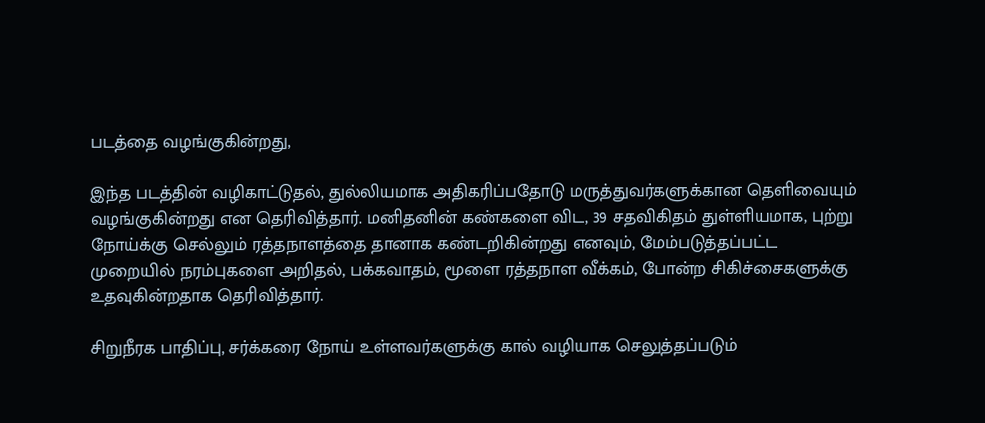படத்தை வழங்குகின்றது,

இந்த படத்தின் வழிகாட்டுதல், துல்லியமாக அதிகரிப்பதோடு மருத்துவர்களுக்கான தெளிவையும் வழங்குகின்றது என தெரிவித்தார். மனிதனின் கண்களை விட, 39 சதவிகிதம் துள்ளியமாக, புற்று நோய்க்கு செல்லும் ரத்தநாளத்தை தானாக கண்டறிகின்றது எனவும், மேம்படுத்தப்பட்ட முறையில் நரம்புகளை அறிதல், பக்கவாதம், மூளை ரத்தநாள வீக்கம், போன்ற சிகிச்சைகளுக்கு உதவுகின்றதாக தெரிவித்தார்.

சிறுநீரக பாதிப்பு, சர்க்கரை நோய் உள்ளவர்களுக்கு கால் வழியாக செலுத்தப்படும்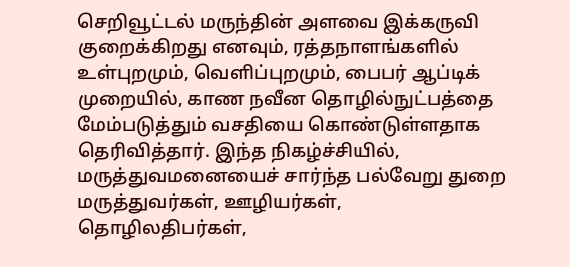செறிவூட்டல் மருந்தின் அளவை இக்கருவி குறைக்கிறது எனவும், ரத்தநாளங்களில் உள்புறமும், வெளிப்புறமும், பைபர் ஆப்டிக் முறையில், காண நவீன தொழில்நுட்பத்தை மேம்படுத்தும் வசதியை கொண்டுள்ளதாக தெரிவித்தார். இந்த நிகழ்ச்சியில், மருத்துவமனையைச் சார்ந்த பல்வேறு துறை மருத்துவர்கள், ஊழியர்கள், தொழிலதிபர்கள்,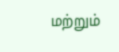மற்றும்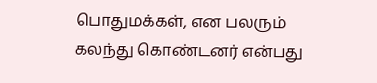பொதுமக்கள், என பலரும் கலந்து கொண்டனர் என்பது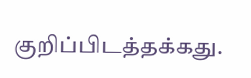குறிப்பிடத்தக்கது.